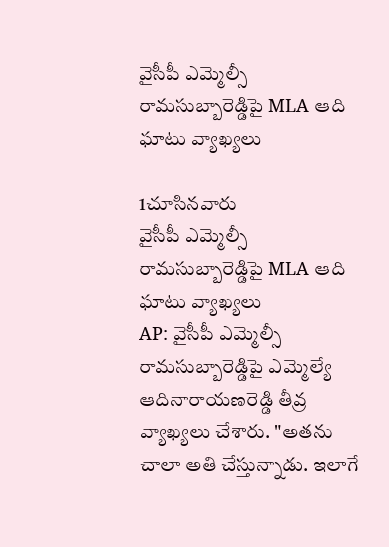వైసీపీ ఎమ్మెల్సీ రామసుబ్బారెడ్డిపై MLA ఆది ఘాటు వ్యాఖ్యలు

1చూసినవారు
వైసీపీ ఎమ్మెల్సీ రామసుబ్బారెడ్డిపై MLA ఆది ఘాటు వ్యాఖ్యలు
AP: వైసీపీ ఎమ్మెల్సీ రామసుబ్బారెడ్డిపై ఎమ్మెల్యే ఆదినారాయణరెడ్డి తీవ్ర వ్యాఖ్యలు చేశారు. "అతను చాలా అతి చేస్తున్నాడు. ఇలాగే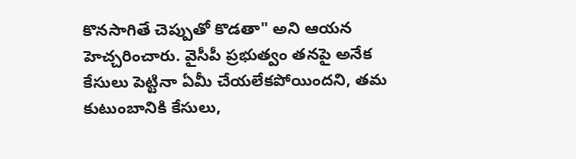కొనసాగితే చెప్పుతో కొడతా" అని ఆయన హెచ్చరించారు. వైసీపీ ప్రభుత్వం తనపై అనేక కేసులు పెట్టినా ఏమీ చేయలేకపోయిందని, తమ కుటుంబానికి కేసులు,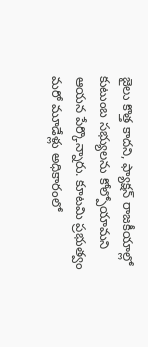జైలు కొత్త కాదని, ఫ్యాక్షన్ రాజకీయాల్లో కుటుంబ సభ్యులను కోల్పోయామని ఆయన పేర్కొన్నారు. కూటమి ప్రభుత్వం మరో మూడేళ్లు అధికారంలో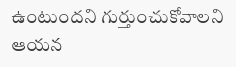ఉంటుందని గుర్తుంచుకోవాలని ఆయన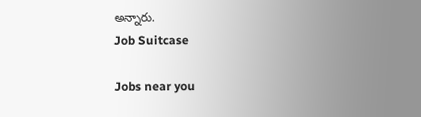అన్నారు.
Job Suitcase

Jobs near you